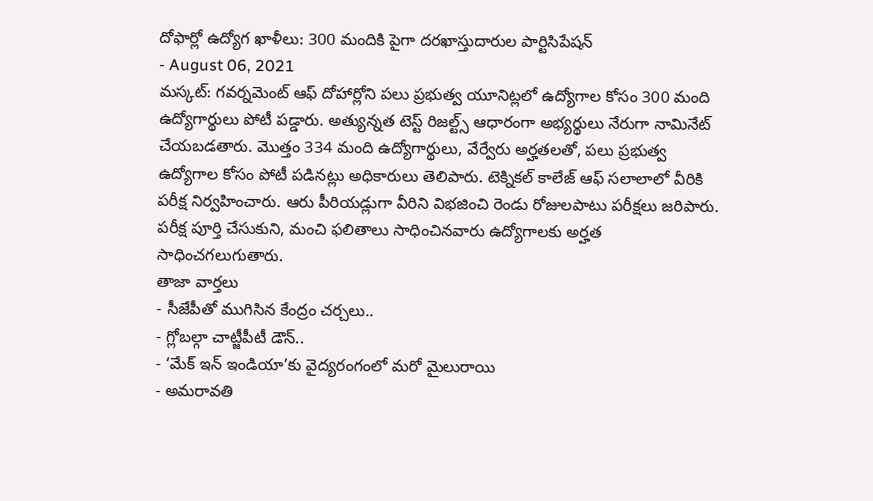దోఫార్లో ఉద్యోగ ఖాళీలు: 300 మందికి పైగా దరఖాస్తుదారుల పార్టిసిపేషన్
- August 06, 2021
మస్కట్: గవర్నమెంట్ ఆఫ్ దోహార్లోని పలు ప్రభుత్వ యూనిట్లలో ఉద్యోగాల కోసం 300 మంది ఉద్యోగార్థులు పోటీ పడ్డారు. అత్యున్నత టెస్ట్ రిజల్ట్స్ ఆధారంగా అభ్యర్థులు నేరుగా నామినేట్ చేయబడతారు. మొత్తం 334 మంది ఉద్యోగార్థులు, వేర్వేరు అర్హతలతో, పలు ప్రభుత్వ ఉద్యోగాల కోసం పోటీ పడినట్లు అధికారులు తెలిపారు. టెక్నికల్ కాలేజ్ ఆఫ్ సలాలాలో వీరికి పరీక్ష నిర్వహించారు. ఆరు పీరియడ్లుగా వీరిని విభజించి రెండు రోజులపాటు పరీక్షలు జరిపారు. పరీక్ష పూర్తి చేసుకుని, మంచి ఫలితాలు సాధించినవారు ఉద్యోగాలకు అర్హత సాధించగలుగుతారు.
తాజా వార్తలు
- సీజేపీతో ముగిసిన కేంద్రం చర్చలు..
- గ్లోబల్గా చాట్జీపీటీ డౌన్..
- ‘మేక్ ఇన్ ఇండియా’కు వైద్యరంగంలో మరో మైలురాయి
- అమరావతి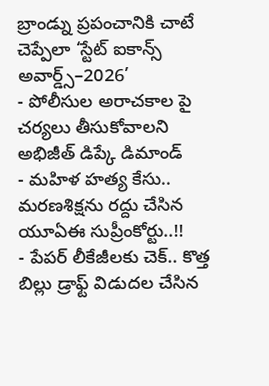బ్రాండ్ను ప్రపంచానికి చాటే చెప్పేలా ‘స్టేట్ ఐకాన్స్ అవార్డ్స్–2026’
- పోలీసుల అరాచకాల పై చర్యలు తీసుకోవాలని అభిజీత్ డిప్కే డిమాండ్
- మహిళ హత్య కేసు.. మరణశిక్షను రద్దు చేసిన యూఏఈ సుప్రీంకోర్టు..!!
- పేపర్ లీకేజీలకు చెక్.. కొత్త బిల్లు డ్రాఫ్ట్ విడుదల చేసిన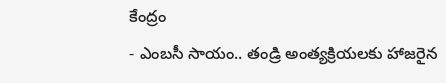కేంద్రం
- ఎంబసీ సాయం.. తండ్రి అంత్యక్రియలకు హాజరైన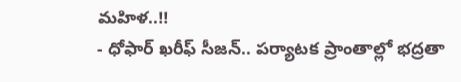మహిళ..!!
- ధోఫార్ ఖరీఫ్ సీజన్.. పర్యాటక ప్రాంతాల్లో భద్రతా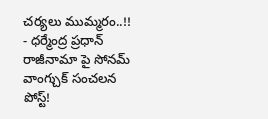చర్యలు ముమ్మరం..!!
- ధర్మేంద్ర ప్రధాన్ రాజీనామా పై సోనమ్ వాంగ్చుక్ సంచలన పోస్ట్!